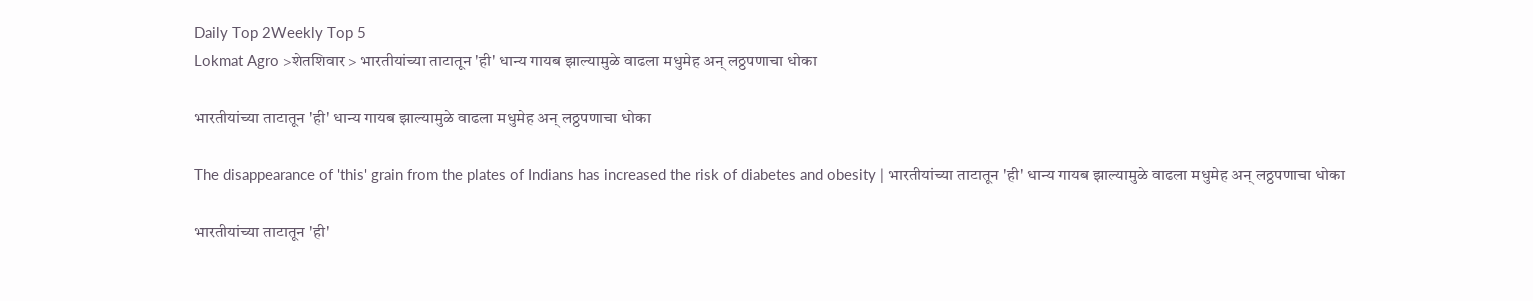Daily Top 2Weekly Top 5
Lokmat Agro >शेतशिवार > भारतीयांच्या ताटातून 'ही' धान्य गायब झाल्यामुळे वाढला मधुमेह अन् लठ्ठपणाचा धोका

भारतीयांच्या ताटातून 'ही' धान्य गायब झाल्यामुळे वाढला मधुमेह अन् लठ्ठपणाचा धोका

The disappearance of 'this' grain from the plates of Indians has increased the risk of diabetes and obesity | भारतीयांच्या ताटातून 'ही' धान्य गायब झाल्यामुळे वाढला मधुमेह अन् लठ्ठपणाचा धोका

भारतीयांच्या ताटातून 'ही'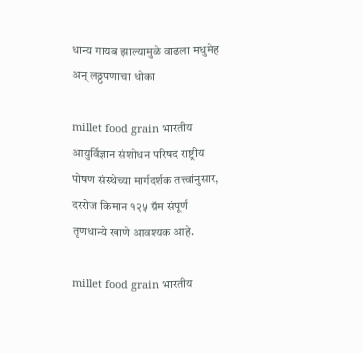धान्य गायब झाल्यामुळे वाढला मधुमेह अन् लठ्ठपणाचा धोका

millet food grain भारतीय आयुर्विज्ञान संशोधन परिषद राष्ट्रीय पोषण संस्थेच्या मार्गदर्शक तत्त्वांनुसार, दररोज किमान १२५ ग्रॅम संपूर्ण तृणधान्ये खाणे आवश्यक आहे.

millet food grain भारतीय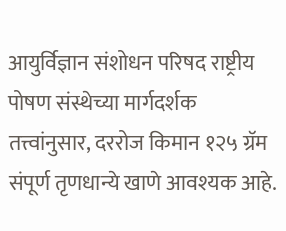आयुर्विज्ञान संशोधन परिषद राष्ट्रीय पोषण संस्थेच्या मार्गदर्शक तत्त्वांनुसार, दररोज किमान १२५ ग्रॅम संपूर्ण तृणधान्ये खाणे आवश्यक आहे.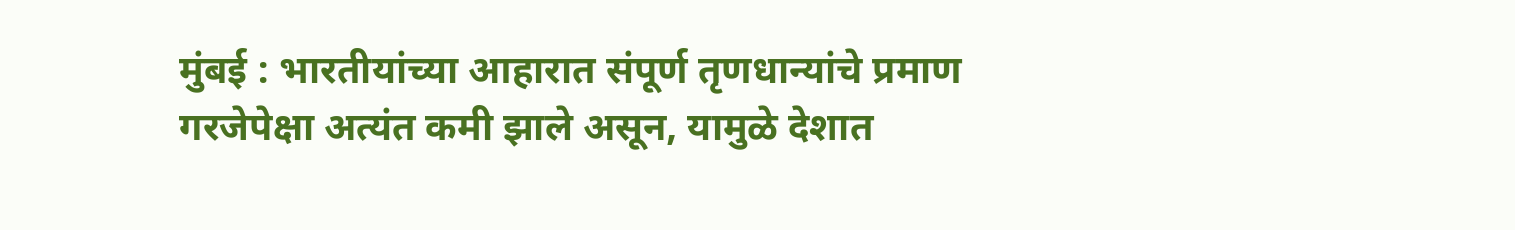मुंबई : भारतीयांच्या आहारात संपूर्ण तृणधान्यांचे प्रमाण गरजेपेक्षा अत्यंत कमी झाले असून, यामुळे देशात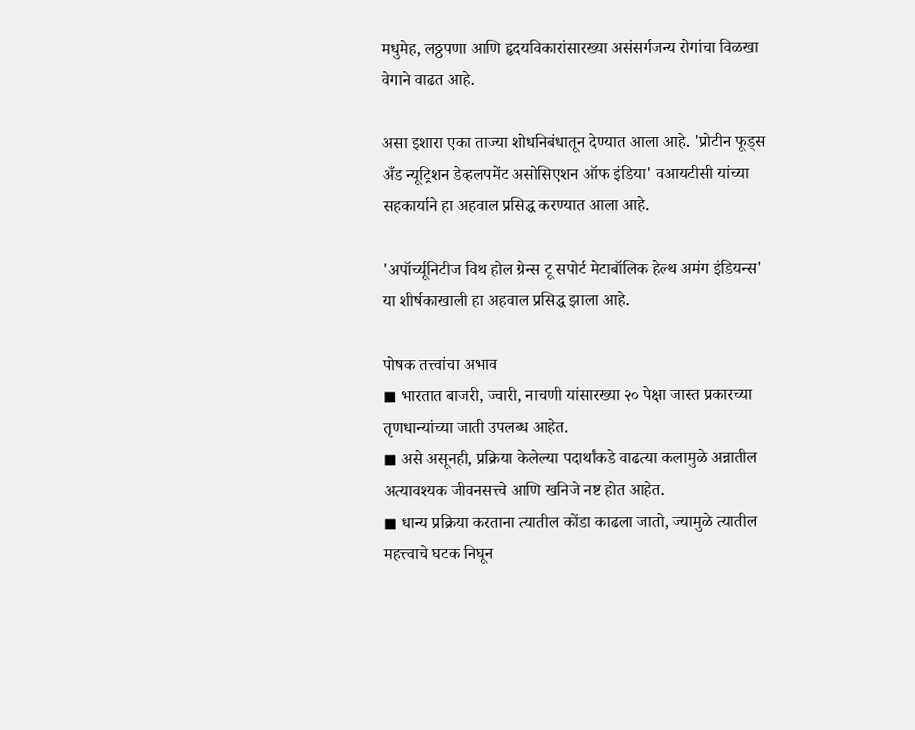मधुमेह, लठ्ठपणा आणि हृदयविकारांसारख्या असंसर्गजन्य रोगांचा विळखा वेगाने वाढत आहे.

असा इशारा एका ताज्या शोधनिबंधातून देण्यात आला आहे. 'प्रोटीन फूड्स अँड न्यूट्रिशन डेव्हलपमेंट असोसिएशन ऑफ इंडिया' वआयटीसी यांच्या सहकार्याने हा अहवाल प्रसिद्ध करण्यात आला आहे.

'अपॉर्च्यूनिटीज विथ होल ग्रेन्स टू सपोर्ट मेटाबॉलिक हेल्थ अमंग इंडियन्स' या शीर्षकाखाली हा अहवाल प्रसिद्ध झाला आहे.

पोषक तत्त्वांचा अभाव
◼ भारतात बाजरी, ज्वारी, नाचणी यांसारख्या २० पेक्षा जास्त प्रकारच्या तृणधान्यांच्या जाती उपलब्ध आहेत.
◼ असे असूनही, प्रक्रिया केलेल्या पदार्थांकडे वाढत्या कलामुळे अन्नातील अत्यावश्यक जीवनसत्त्वे आणि खनिजे नष्ट होत आहेत.
◼ धान्य प्रक्रिया करताना त्यातील कोंडा काढला जातो, ज्यामुळे त्यातील महत्त्वाचे घटक निघून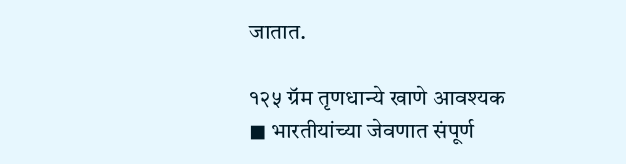जातात.

१२५ ग्रॅम तृणधान्ये खाणे आवश्यक
◼ भारतीयांच्या जेवणात संपूर्ण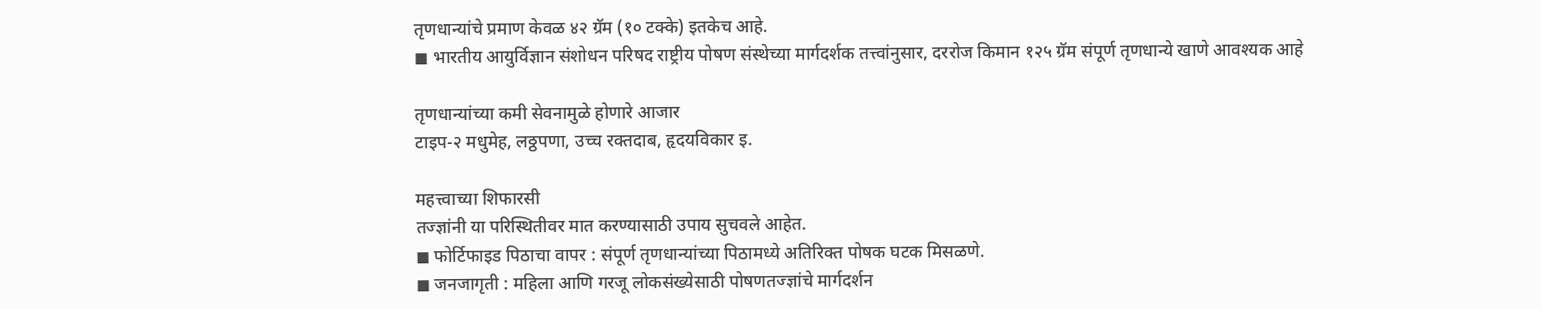तृणधान्यांचे प्रमाण केवळ ४२ ग्रॅम (१० टक्के) इतकेच आहे.
◼ भारतीय आयुर्विज्ञान संशोधन परिषद राष्ट्रीय पोषण संस्थेच्या मार्गदर्शक तत्त्वांनुसार, दररोज किमान १२५ ग्रॅम संपूर्ण तृणधान्ये खाणे आवश्यक आहे

तृणधान्यांच्या कमी सेवनामुळे होणारे आजार
टाइप-२ मधुमेह, लठ्ठपणा, उच्च रक्तदाब, हृदयविकार इ.

महत्त्वाच्या शिफारसी
तज्ज्ञांनी या परिस्थितीवर मात करण्यासाठी उपाय सुचवले आहेत.
◼ फोर्टिफाइड पिठाचा वापर : संपूर्ण तृणधान्यांच्या पिठामध्ये अतिरिक्त पोषक घटक मिसळणे.
◼ जनजागृती : महिला आणि गरजू लोकसंख्येसाठी पोषणतज्ज्ञांचे मार्गदर्शन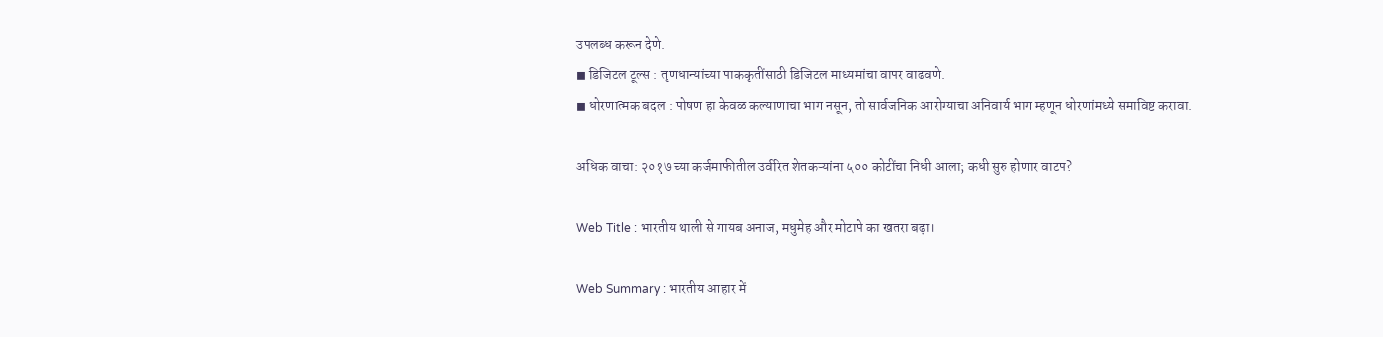उपलब्ध करून देणे.
◼ डिजिटल टूल्स : तृणधान्यांच्या पाककृतींसाठी डिजिटल माध्यमांचा वापर वाढवणे.
◼ धोरणात्मक बदल : पोषण हा केवळ कल्याणाचा भाग नसून, तो सार्वजनिक आरोग्याचा अनिवार्य भाग म्हणून धोरणांमध्ये समाविष्ट करावा.

अधिक वाचा: २०१७ च्या कर्जमाफीतील उर्वरित शेतकऱ्यांना ५०० कोटींचा निधी आला; कधी सुरु होणार वाटप?

Web Title : भारतीय थाली से गायब अनाज, मधुमेह और मोटापे का खतरा बढ़ा।

Web Summary : भारतीय आहार में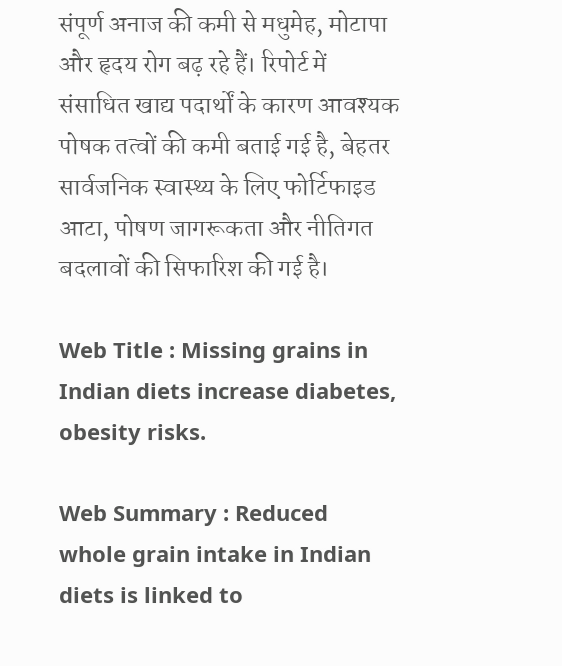संपूर्ण अनाज की कमी से मधुमेह, मोटापा और हृदय रोग बढ़ रहे हैं। रिपोर्ट में संसाधित खाद्य पदार्थों के कारण आवश्यक पोषक तत्वों की कमी बताई गई है, बेहतर सार्वजनिक स्वास्थ्य के लिए फोर्टिफाइड आटा, पोषण जागरूकता और नीतिगत बदलावों की सिफारिश की गई है।

Web Title : Missing grains in Indian diets increase diabetes, obesity risks.

Web Summary : Reduced whole grain intake in Indian diets is linked to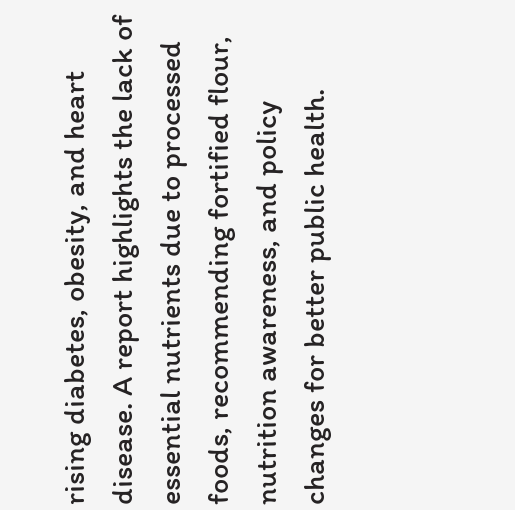rising diabetes, obesity, and heart disease. A report highlights the lack of essential nutrients due to processed foods, recommending fortified flour, nutrition awareness, and policy changes for better public health.